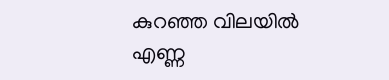കുറഞ്ഞ വിലയിൽ എണ്ണ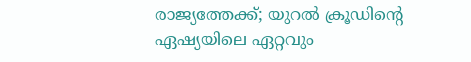രാജ്യത്തേക്ക്; യുറല്‍ ക്രൂഡിൻ്റെ ഏഷ്യയിലെ ഏറ്റവും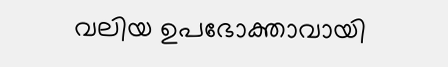വലിയ ഉപഭോക്താവായി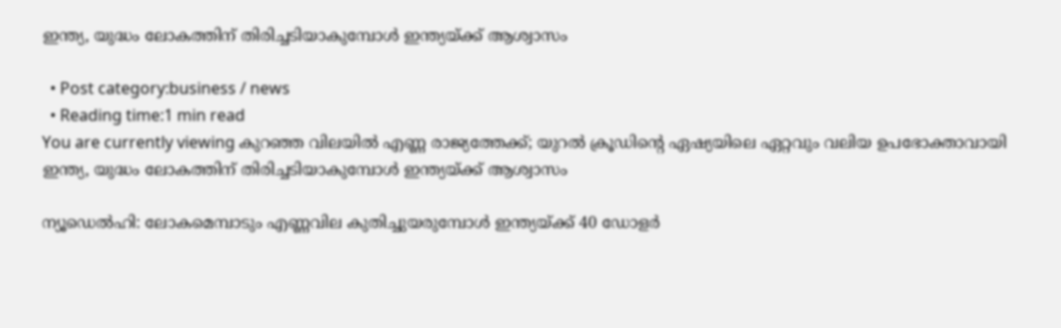ഇന്ത്യ, യുദ്ധം ലോകത്തിന് തിരിച്ചടിയാകുമ്പോള്‍ ഇന്ത്യയ്ക്ക് ആശ്വാസം

  • Post category:business / news
  • Reading time:1 min read
You are currently viewing കുറഞ്ഞ വിലയിൽ എണ്ണ രാജ്യത്തേക്ക്; യുറല്‍ ക്രൂഡിൻ്റെ ഏഷ്യയിലെ ഏറ്റവും വലിയ ഉപഭോക്താവായി ഇന്ത്യ, യുദ്ധം ലോകത്തിന് തിരിച്ചടിയാകുമ്പോള്‍ ഇന്ത്യയ്ക്ക് ആശ്വാസം

ന്യൂഡെല്‍ഹി: ലോകമെമ്പാടും എണ്ണവില കുതിച്ചുയരുമ്പോള്‍ ഇന്ത്യയ്ക്ക് 40 ഡോളര്‍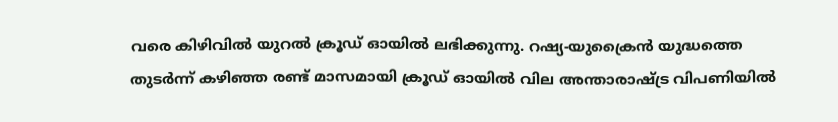വരെ കിഴിവില്‍ യുറല്‍ ക്രൂഡ് ഓയില്‍ ലഭിക്കുന്നു. റഷ്യ-യുക്രൈന്‍ യുദ്ധത്തെ തുടര്‍ന്ന് കഴിഞ്ഞ രണ്ട് മാസമായി ക്രൂഡ് ഓയില്‍ വില അന്താരാഷ്ട്ര വിപണിയില്‍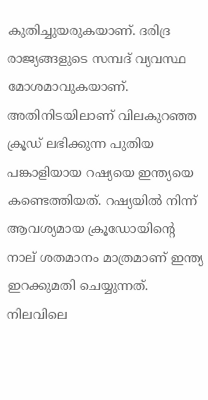കുതിച്ചുയരുകയാണ്. ദരിദ്ര രാജ്യങ്ങളുടെ സമ്പദ് വ്യവസ്ഥ മോശമാവുകയാണ്. അതിനിടയിലാണ് വിലകുറഞ്ഞ ക്രൂഡ് ലഭിക്കുന്ന പുതിയ പങ്കാളിയായ റഷ്യയെ ഇന്ത്യയെ കണ്ടെത്തിയത്. റഷ്യയില്‍ നിന്ന് ആവശ്യമായ ക്രൂഡോയിൻ്റെ നാല് ശതമാനം മാത്രമാണ് ഇന്ത്യ ഇറക്കുമതി ചെയ്യുന്നത്. നിലവിലെ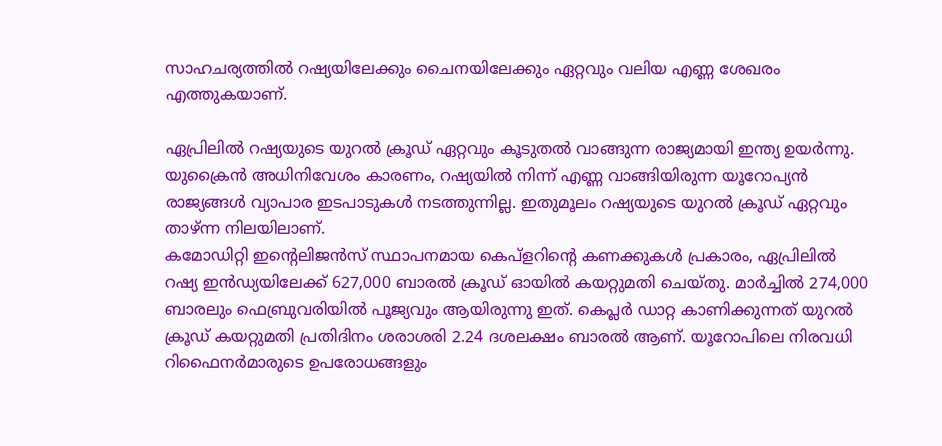സാഹചര്യത്തില്‍ റഷ്യയിലേക്കും ചൈനയിലേക്കും ഏറ്റവും വലിയ എണ്ണ ശേഖരം എത്തുകയാണ്.

ഏപ്രിലില്‍ റഷ്യയുടെ യുറല്‍ ക്രൂഡ് ഏറ്റവും കൂടുതല്‍ വാങ്ങുന്ന രാജ്യമായി ഇന്ത്യ ഉയര്‍ന്നു. യുക്രൈന്‍ അധിനിവേശം കാരണം, റഷ്യയില്‍ നിന്ന് എണ്ണ വാങ്ങിയിരുന്ന യൂറോപ്യന്‍ രാജ്യങ്ങള്‍ വ്യാപാര ഇടപാടുകള്‍ നടത്തുന്നില്ല. ഇതുമൂലം റഷ്യയുടെ യുറല്‍ ക്രൂഡ് ഏറ്റവും താഴ്ന്ന നിലയിലാണ്.
കമോഡിറ്റി ഇൻ്റെലിജന്‍സ് സ്ഥാപനമായ കെപ്‌ളറിൻ്റെ കണക്കുകള്‍ പ്രകാരം, ഏപ്രിലില്‍ റഷ്യ ഇന്‍ഡ്യയിലേക്ക് 627,000 ബാരല്‍ ക്രൂഡ് ഓയില്‍ കയറ്റുമതി ചെയ്തു. മാര്‍ച്ചില്‍ 274,000 ബാരലും ഫെബ്രുവരിയില്‍ പൂജ്യവും ആയിരുന്നു ഇത്. കെപ്ലര്‍ ഡാറ്റ കാണിക്കുന്നത് യുറല്‍ ക്രൂഡ് കയറ്റുമതി പ്രതിദിനം ശരാശരി 2.24 ദശലക്ഷം ബാരല്‍ ആണ്. യൂറോപിലെ നിരവധി റിഫൈനര്‍മാരുടെ ഉപരോധങ്ങളും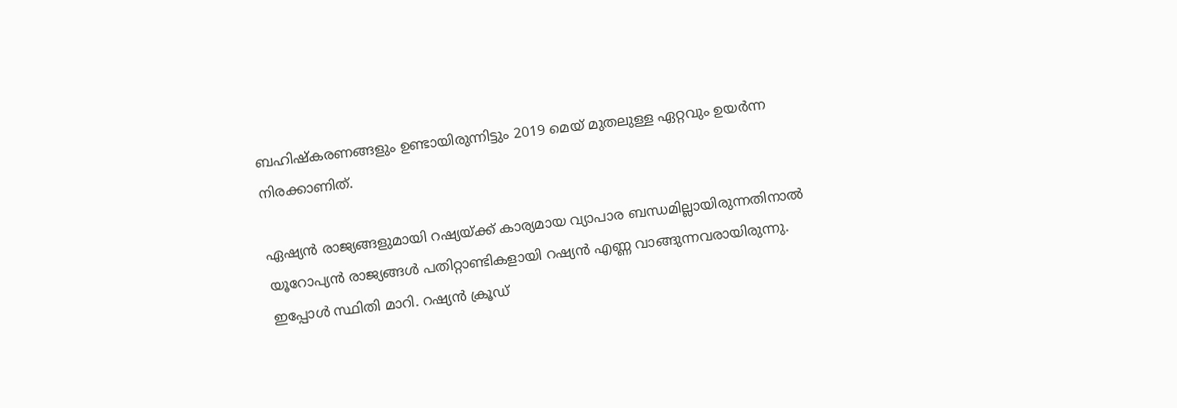ബഹിഷ്‌കരണങ്ങളും ഉണ്ടായിരുന്നിട്ടും 2019 മെയ് മുതലുള്ള ഏറ്റവും ഉയര്‍ന്ന നിരക്കാണിത്.

ഏഷ്യന്‍ രാജ്യങ്ങളുമായി റഷ്യയ്ക്ക് കാര്യമായ വ്യാപാര ബന്ധമില്ലായിരുന്നതിനാല്‍ യൂറോപ്യന്‍ രാജ്യങ്ങള്‍ പതിറ്റാണ്ടികളായി റഷ്യന്‍ എണ്ണ വാങ്ങുന്നവരായിരുന്നു. ഇപ്പോള്‍ സ്ഥിതി മാറി. റഷ്യന്‍ ക്രൂഡ്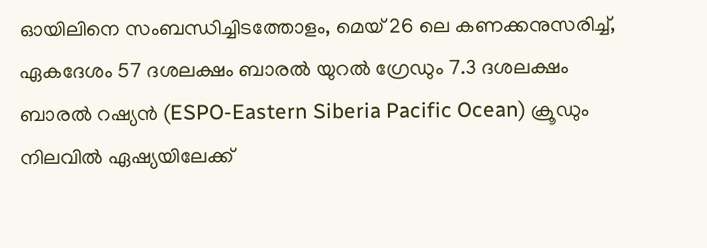ഓയിലിനെ സംബന്ധിച്ചിടത്തോളം, മെയ് 26 ലെ കണക്കനുസരിച്ച്‌, ഏകദേശം 57 ദശലക്ഷം ബാരല്‍ യുറല്‍ ഗ്രേഡും 7.3 ദശലക്ഷം ബാരല്‍ റഷ്യന്‍ (ESPO-Eastern Siberia Pacific Ocean) ക്രൂഡും നിലവില്‍ ഏഷ്യയിലേക്ക്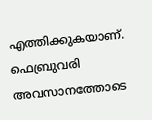എത്തിക്കുകയാണ്. ഫെബ്രുവരി അവസാനത്തോടെ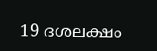19 ദശലക്ഷം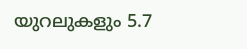യുറലുകളും 5.7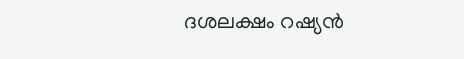ദശലക്ഷം റഷ്യന്‍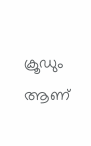ക്രൂഡും ആണ്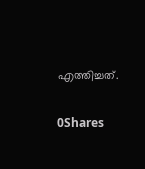എത്തിച്ചത്.

0Shares